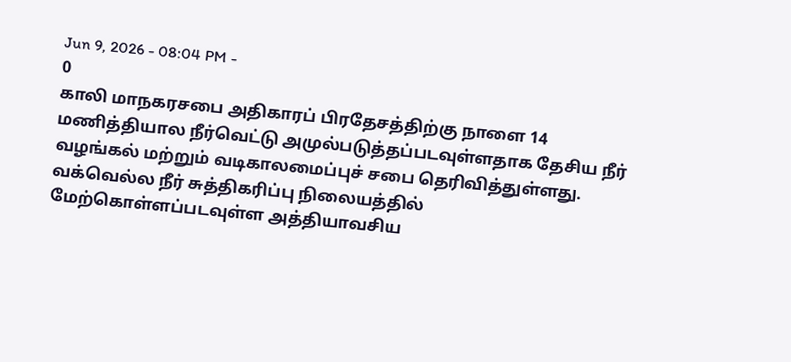Jun 9, 2026 - 08:04 PM -
0
காலி மாநகரசபை அதிகாரப் பிரதேசத்திற்கு நாளை 14 மணித்தியால நீர்வெட்டு அமுல்படுத்தப்படவுள்ளதாக தேசிய நீர் வழங்கல் மற்றும் வடிகாலமைப்புச் சபை தெரிவித்துள்ளது.
வக்வெல்ல நீர் சுத்திகரிப்பு நிலையத்தில் மேற்கொள்ளப்படவுள்ள அத்தியாவசிய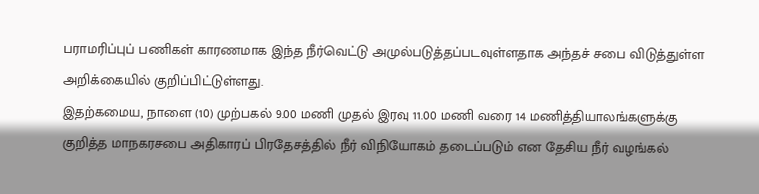பராமரிப்புப் பணிகள் காரணமாக இந்த நீர்வெட்டு அமுல்படுத்தப்படவுள்ளதாக அந்தச் சபை விடுத்துள்ள அறிக்கையில் குறிப்பிட்டுள்ளது.
இதற்கமைய, நாளை (10) முற்பகல் 9.00 மணி முதல் இரவு 11.00 மணி வரை 14 மணித்தியாலங்களுக்கு குறித்த மாநகரசபை அதிகாரப் பிரதேசத்தில் நீர் விநியோகம் தடைப்படும் என தேசிய நீர் வழங்கல்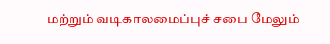மற்றும் வடிகாலமைப்புச் சபை மேலும்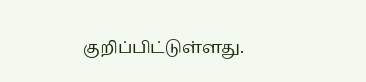குறிப்பிட்டுள்ளது.